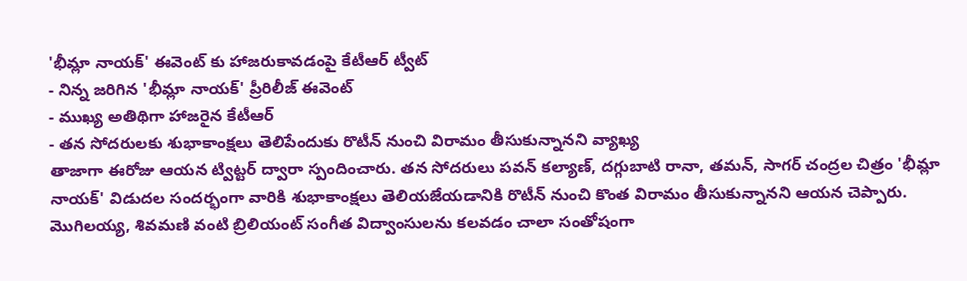'భీమ్లా నాయక్' ఈవెంట్ కు హాజరుకావడంపై కేటీఆర్ ట్వీట్
- నిన్న జరిగిన 'భీమ్లా నాయక్' ప్రీరిలీజ్ ఈవెంట్
- ముఖ్య అతిథిగా హాజరైన కేటీఆర్
- తన సోదరులకు శుభాకాంక్షలు తెలిపేందుకు రొటీన్ నుంచి విరామం తీసుకున్నానని వ్యాఖ్య
తాజాగా ఈరోజు ఆయన ట్విట్టర్ ద్వారా స్పందించారు. తన సోదరులు పవన్ కల్యాణ్, దగ్గుబాటి రానా, తమన్, సాగర్ చంద్రల చిత్రం 'భీమ్లా నాయక్' విడుదల సందర్భంగా వారికి శుభాకాంక్షలు తెలియజేయడానికి రొటీన్ నుంచి కొంత విరామం తీసుకున్నానని ఆయన చెప్పారు. మొగిలయ్య, శివమణి వంటి బ్రిలియంట్ సంగీత విద్వాంసులను కలవడం చాలా సంతోషంగా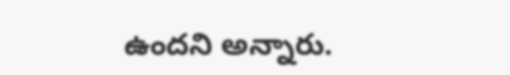ఉందని అన్నారు.